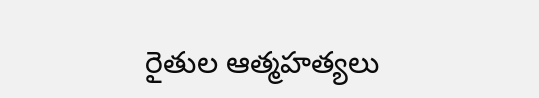రైతుల ఆత్మహత్యలు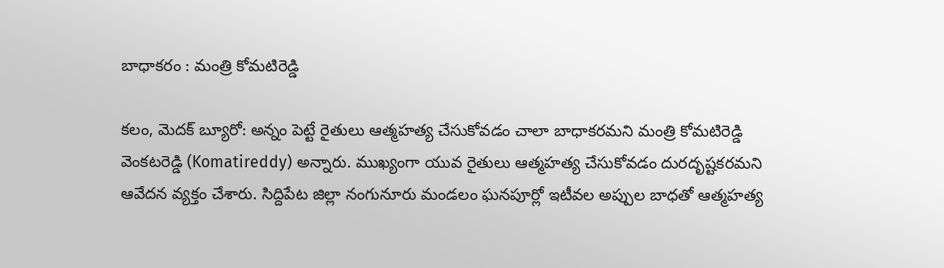బాధాకరం : మంత్రి కోమ‌టిరెడ్డి

క‌లం, మెద‌క్ బ్యూరో: అన్నం పెట్టే రైతులు ఆత్మహత్య చేసుకోవ‌డం చాలా బాధాక‌ర‌మ‌ని మంత్రి కోమటిరెడ్డి వెంకటరెడ్డి (Komatireddy) అన్నారు. ముఖ్యంగా యువ రైతులు ఆత్మహత్య చేసుకోవడం దురదృష్టక‌ర‌మ‌ని ఆవేదన వ్యక్తం చేశారు. సిద్దిపేట జిల్లా నంగునూరు మండలం ఘనపూర్లో ఇటీవల అప్పుల బాధతో ఆత్మహత్య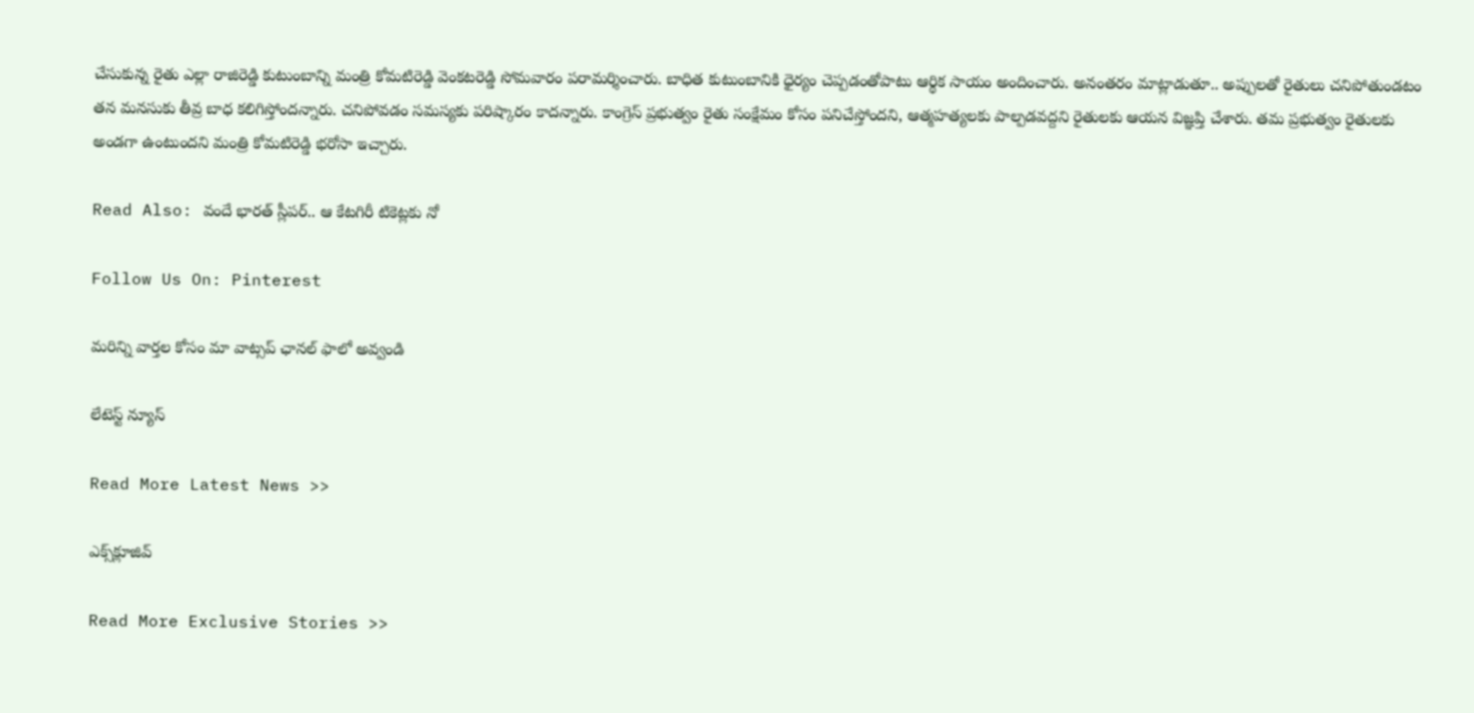చేసుకున్న రైతు ఎల్లా రాజిరెడ్డి కుటుంబాన్ని మంత్రి కోమటిరెడ్డి వెంకటరెడ్డి సోమవారం పరామర్శించారు. బాధిత కుటుంబానికి ధైర్యం చెప్పడంతోపాటు ఆర్థిక సాయం అందించారు. అనంతరం మాట్లాడుతూ.. అప్పులతో రైతులు చనిపోతుండటం తన మనసుకు తీవ్ర బాధ కలిగిస్తోందన్నారు. చ‌నిపోవ‌డం సమస్యకు పరిష్కారం కాదన్నారు. కాంగ్రెస్ ప్రభుత్వం రైతు సంక్షేమం కోసం పనిచేస్తోందని, ఆత్మహత్యలకు పాల్పడవద్దని రైతులకు ఆయన విజ్ఞప్తి చేశారు. త‌మ‌ ప్రభుత్వం రైతులకు అండ‌గా ఉంటుంద‌ని మంత్రి కోమటిరెడ్డి భరోసా ఇచ్చారు.

Read Also: వందే భారత్ స్లీపర్.. ఆ కేటగిరీ టికెట్లకు నో

Follow Us On: Pinterest

మ‌రిన్ని వార్త‌ల కోసం మా వాట్స‌ప్ ఛాన‌ల్ ఫాలో అవ్వండి

లేటెస్ట్ న్యూస్‌

Read More Latest News >>

ఎక్స్‌క్లూజివ్‌

Read More Exclusive Stories >>